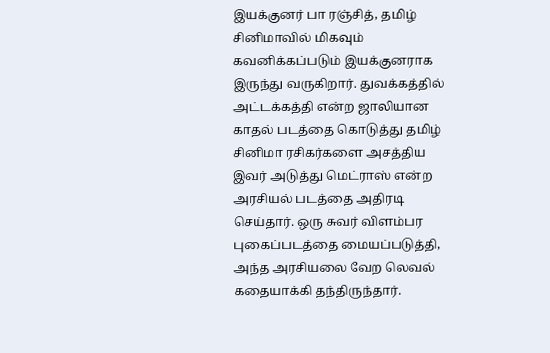இயக்குனர் பா ரஞ்சித், தமிழ் சினிமாவில் மிகவும் கவனிக்கப்படும் இயக்குனராக இருந்து வருகிறார். துவக்கத்தில் அட்டக்கத்தி என்ற ஜாலியான காதல் படத்தை கொடுத்து தமிழ் சினிமா ரசிகர்களை அசத்திய இவர் அடுத்து மெட்ராஸ் என்ற அரசியல் படத்தை அதிரடி செய்தார். ஒரு சுவர் விளம்பர புகைப்படத்தை மையப்படுத்தி, அந்த அரசியலை வேற லெவல் கதையாக்கி தந்திருந்தார்.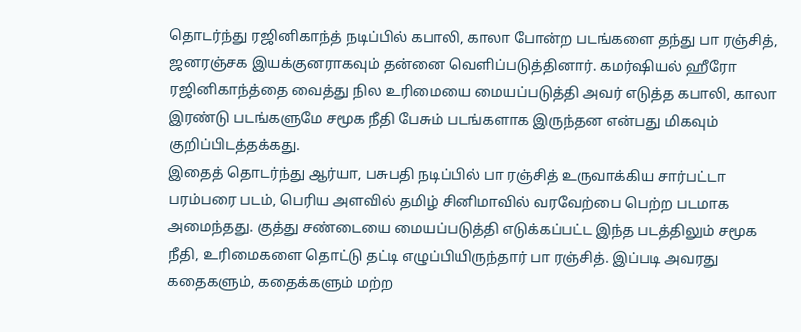தொடர்ந்து ரஜினிகாந்த் நடிப்பில் கபாலி, காலா போன்ற படங்களை தந்து பா ரஞ்சித், ஜனரஞ்சக இயக்குனராகவும் தன்னை வெளிப்படுத்தினார். கமர்ஷியல் ஹீரோ ரஜினிகாந்த்தை வைத்து நில உரிமையை மையப்படுத்தி அவர் எடுத்த கபாலி, காலா இரண்டு படங்களுமே சமூக நீதி பேசும் படங்களாக இருந்தன என்பது மிகவும் குறிப்பிடத்தக்கது.
இதைத் தொடர்ந்து ஆர்யா, பசுபதி நடிப்பில் பா ரஞ்சித் உருவாக்கிய சார்பட்டா பரம்பரை படம், பெரிய அளவில் தமிழ் சினிமாவில் வரவேற்பை பெற்ற படமாக அமைந்தது. குத்து சண்டையை மையப்படுத்தி எடுக்கப்பட்ட இந்த படத்திலும் சமூக நீதி, உரிமைகளை தொட்டு தட்டி எழுப்பியிருந்தார் பா ரஞ்சித். இப்படி அவரது கதைகளும், கதைக்களும் மற்ற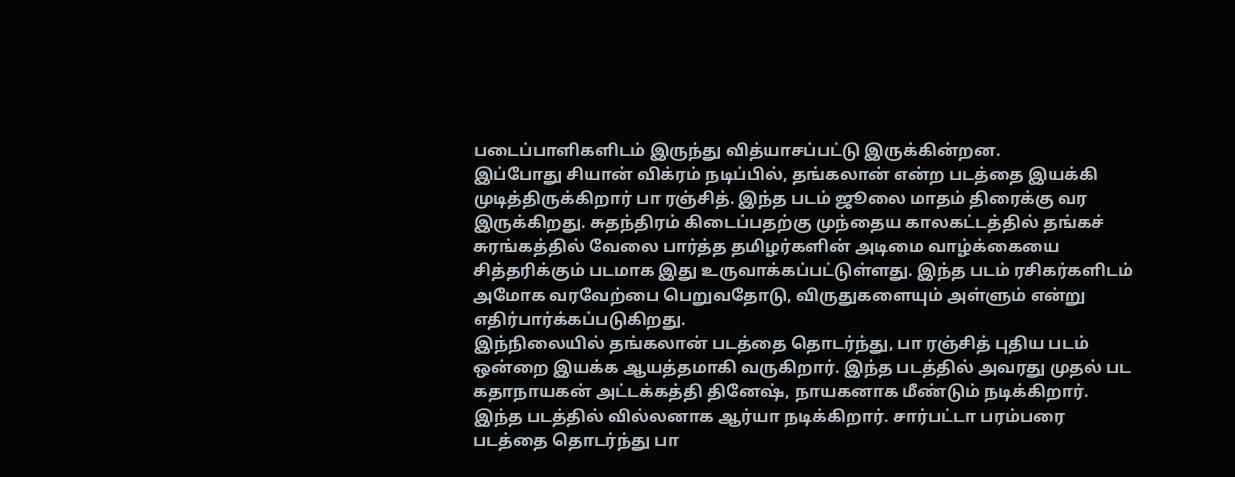படைப்பாளிகளிடம் இருந்து வித்யாசப்பட்டு இருக்கின்றன.
இப்போது சியான் விக்ரம் நடிப்பில், தங்கலான் என்ற படத்தை இயக்கி முடித்திருக்கிறார் பா ரஞ்சித். இந்த படம் ஜூலை மாதம் திரைக்கு வர இருக்கிறது. சுதந்திரம் கிடைப்பதற்கு முந்தைய காலகட்டத்தில் தங்கச் சுரங்கத்தில் வேலை பார்த்த தமிழர்களின் அடிமை வாழ்க்கையை சித்தரிக்கும் படமாக இது உருவாக்கப்பட்டுள்ளது. இந்த படம் ரசிகர்களிடம் அமோக வரவேற்பை பெறுவதோடு, விருதுகளையும் அள்ளும் என்று எதிர்பார்க்கப்படுகிறது.
இந்நிலையில் தங்கலான் படத்தை தொடர்ந்து, பா ரஞ்சித் புதிய படம் ஒன்றை இயக்க ஆயத்தமாகி வருகிறார். இந்த படத்தில் அவரது முதல் பட கதாநாயகன் அட்டக்கத்தி தினேஷ், நாயகனாக மீண்டும் நடிக்கிறார். இந்த படத்தில் வில்லனாக ஆர்யா நடிக்கிறார். சார்பட்டா பரம்பரை படத்தை தொடர்ந்து பா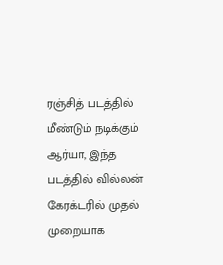ரஞ்சித் படத்தில் மீண்டும் நடிக்கும் ஆர்யா, இந்த படத்தில் வில்லன் கேரக்டரில் முதல் முறையாக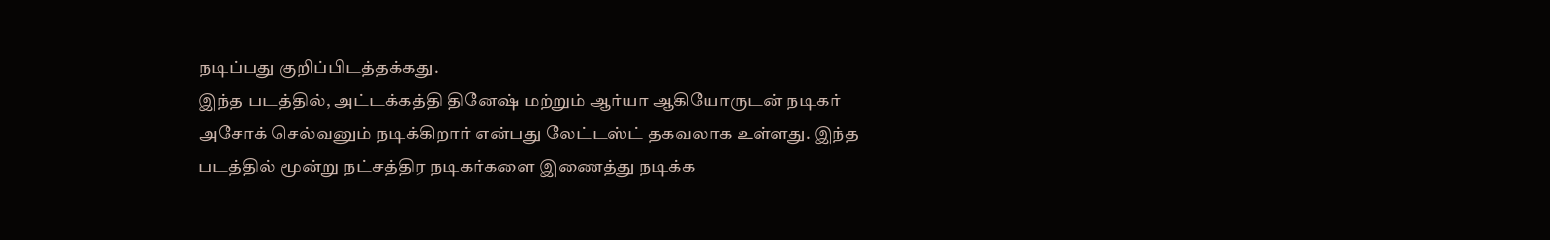நடிப்பது குறிப்பிடத்தக்கது.
இந்த படத்தில், அட்டக்கத்தி தினேஷ் மற்றும் ஆர்யா ஆகியோருடன் நடிகர் அசோக் செல்வனும் நடிக்கிறார் என்பது லேட்டஸ்ட் தகவலாக உள்ளது. இந்த படத்தில் மூன்று நட்சத்திர நடிகர்களை இணைத்து நடிக்க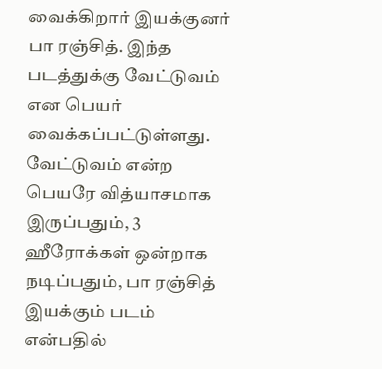வைக்கிறார் இயக்குனர் பா ரஞ்சித். இந்த படத்துக்கு வேட்டுவம் என பெயர் வைக்கப்பட்டுள்ளது. வேட்டுவம் என்ற பெயரே வித்யாசமாக இருப்பதும், 3 ஹீரோக்கள் ஒன்றாக நடிப்பதும், பா ரஞ்சித் இயக்கும் படம் என்பதில்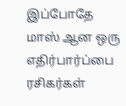இப்போதே மாஸ் ஆன ஒரு எதிர்பார்ப்பை ரசிகர்கள்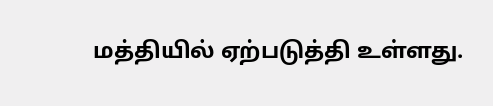மத்தியில் ஏற்படுத்தி உள்ளது.